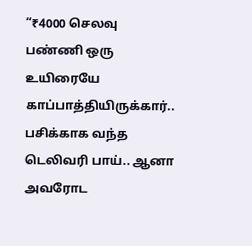“₹4000 செலவு பண்ணி ஒரு உயிரையே காப்பாத்தியிருக்கார்.. பசிக்காக வந்த டெலிவரி பாய்.. ஆனா அவரோட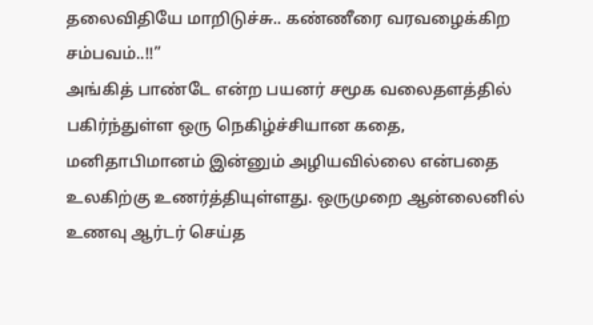தலைவிதியே மாறிடுச்சு.. கண்ணீரை வரவழைக்கிற சம்பவம்..!!”
அங்கித் பாண்டே என்ற பயனர் சமூக வலைதளத்தில் பகிர்ந்துள்ள ஒரு நெகிழ்ச்சியான கதை, மனிதாபிமானம் இன்னும் அழியவில்லை என்பதை உலகிற்கு உணர்த்தியுள்ளது. ஒருமுறை ஆன்லைனில் உணவு ஆர்டர் செய்த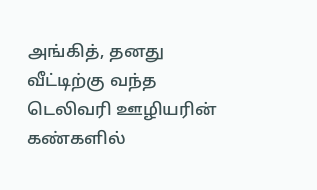அங்கித், தனது வீட்டிற்கு வந்த டெலிவரி ஊழியரின் கண்களில்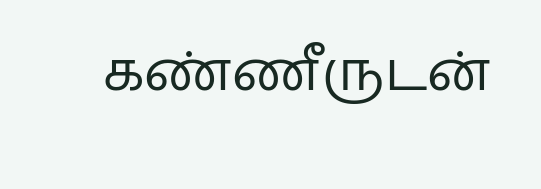கண்ணீருடன்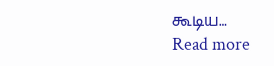கூடிய…
Read more